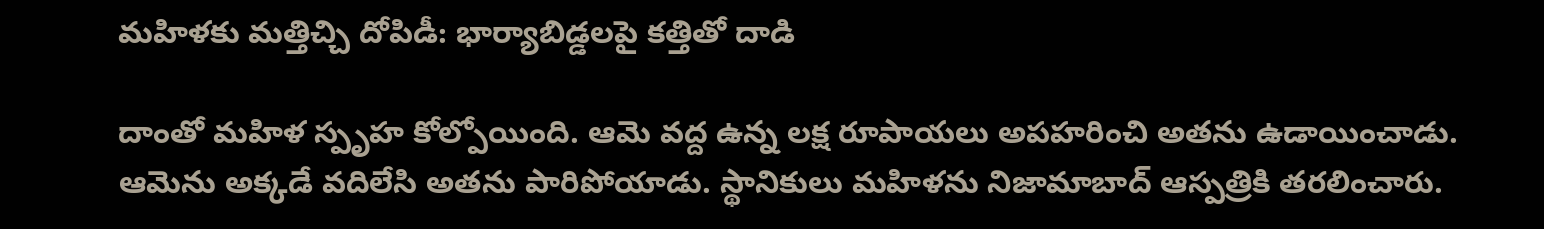మహిళకు మత్తిచ్చి దోపిడీ: భార్యాబిడ్డలపై కత్తితో దాడి

దాంతో మహిళ స్పృహ కోల్పోయింది. ఆమె వద్ద ఉన్న లక్ష రూపాయలు అపహరించి అతను ఉడాయించాడు. ఆమెను అక్కడే వదిలేసి అతను పారిపోయాడు. స్థానికులు మహిళను నిజామాబాద్ ఆస్పత్రికి తరలించారు.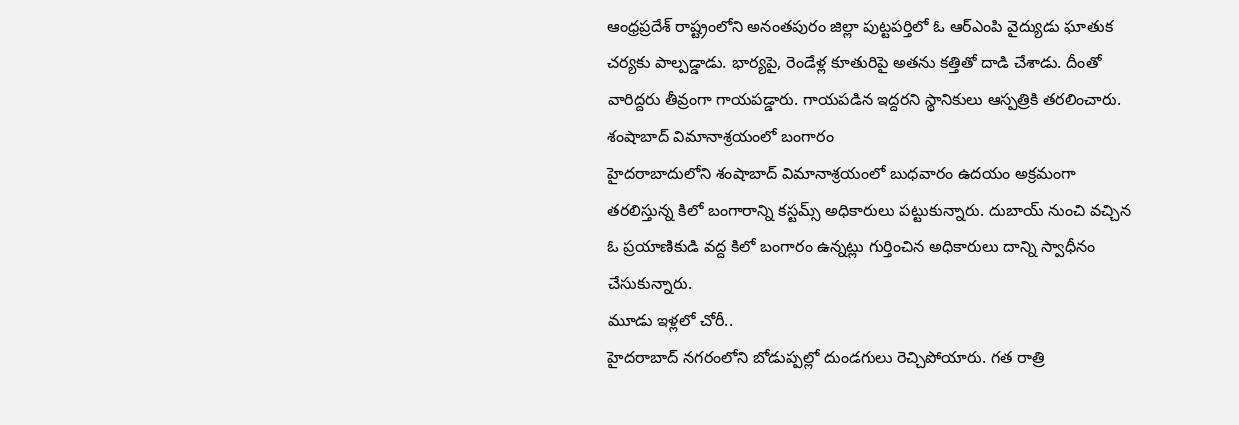ఆంధ్రప్రదేశ్ రాష్ట్రంలోని అనంతపురం జిల్లా పుట్టపర్తిలో ఓ ఆర్ఎంపి వైద్యుడు ఘాతుక చర్యకు పాల్పడ్డాడు. భార్యపై, రెండేళ్ల కూతురిపై అతను కత్తితో దాడి చేశాడు. దీంతో వారిద్దరు తీవ్రంగా గాయపడ్డారు. గాయపడిన ఇద్దరని స్థానికులు ఆస్పత్రికి తరలించారు.
శంషాబాద్ విమానాశ్రయంలో బంగారం
హైదరాబాదులోని శంషాబాద్ విమానాశ్రయంలో బుధవారం ఉదయం అక్రమంగా తరలిస్తున్న కిలో బంగారాన్ని కస్టమ్స్ అధికారులు పట్టుకున్నారు. దుబాయ్ నుంచి వచ్చిన ఓ ప్రయాణికుడి వద్ద కిలో బంగారం ఉన్నట్లు గుర్తించిన అధికారులు దాన్ని స్వాధీనం చేసుకున్నారు.
మూడు ఇళ్లలో చోరీ..
హైదరాబాద్ నగరంలోని బోడుప్పల్లో దుండగులు రెచ్చిపోయారు. గత రాత్రి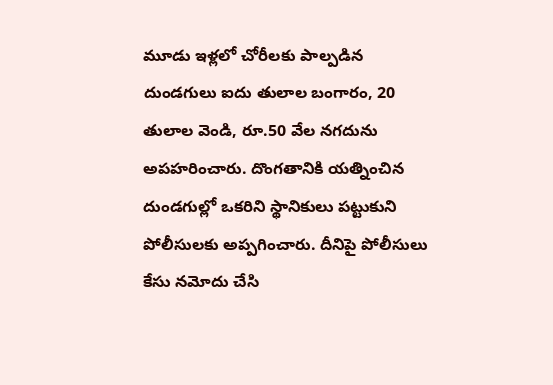మూడు ఇళ్లలో చోరీలకు పాల్పడిన దుండగులు ఐదు తులాల బంగారం, 20 తులాల వెండి, రూ.50 వేల నగదును అపహరించారు. దొంగతానికి యత్నించిన దుండగుల్లో ఒకరిని స్థానికులు పట్టుకుని పోలీసులకు అప్పగించారు. దీనిపై పోలీసులు కేసు నమోదు చేసి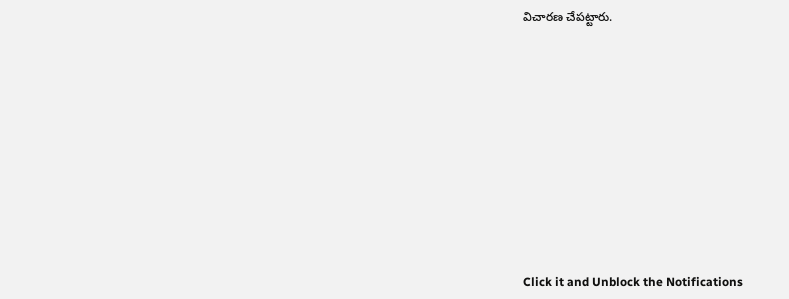విచారణ చేపట్టారు.












Click it and Unblock the Notifications